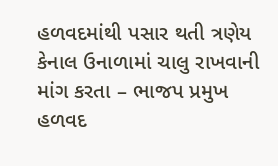હળવદમાંથી પસાર થતી ત્રણેય કેનાલ ઉનાળામાં ચાલુ રાખવાની માંગ કરતા – ભાજપ પ્રમુખ
હળવદ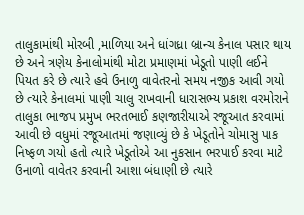તાલુકામાંથી મોરબી ,માળિયા અને ધાંગધ્રા બ્રાન્ચ કેનાલ પસાર થાય છે અને ત્રણેય કેનાલોમાંથી મોટા પ્રમાણમાં ખેડૂતો પાણી લઈને પિયત કરે છે ત્યારે હવે ઉનાળુ વાવેતરનો સમય નજીક આવી ગયો છે ત્યારે કેનાલમાં પાણી ચાલુ રાખવાની ધારાસભ્ય પ્રકાશ વરમોરાને તાલુકા ભાજપ પ્રમુખ ભરતભાઈ કણજારીયાએ રજૂઆત કરવામાં આવી છે વધુમાં રજૂઆતમાં જણાવ્યું છે કે ખેડૂતોને ચોમાસુ પાક નિષ્ફળ ગયો હતો ત્યારે ખેડૂતોએ આ નુકસાન ભરપાઈ કરવા માટે ઉનાળો વાવેતર કરવાની આશા બંધાણી છે ત્યારે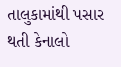તાલુકામાંથી પસાર થતી કેનાલો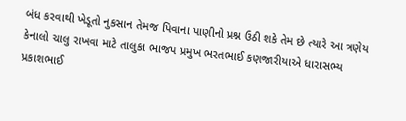બંધ કરવાથી ખેડૂતો નુકસાન તેમજ પિવાના પાણીનો પ્રશ્ન ઉઠી શકે તેમ છે ત્યારે આ ત્રણેય કેનાલો ચાલુ રાખવા માટે તાલુકા ભાજપ પ્રમુખ ભરતભાઈ કણજારીયાએ ધારાસભ્ય પ્રકાશભાઈ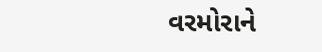વરમોરાને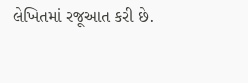લેખિતમાં રજૂઆત કરી છે.